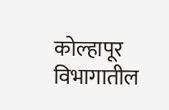कोल्हापूर विभागातील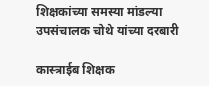शिक्षकांच्या समस्या मांडल्या उपसंचालक चोथे यांच्या दरबारी

कास्त्राईब शिक्षक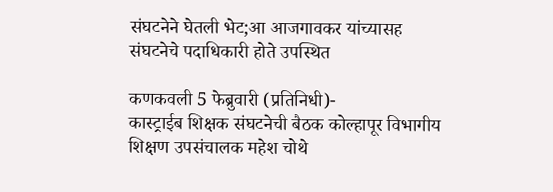संघटनेने घेतली भेट;आ आजगावकर यांच्यासह संघटनेचे पदाधिकारी होते उपस्थित

कणकवली 5 फेब्रुवारी (प्रतिनिधी)-
कास्ट्राईब शिक्षक संघटनेची बैठक कोल्हापूर विभागीय शिक्षण उपसंचालक महेश चोथे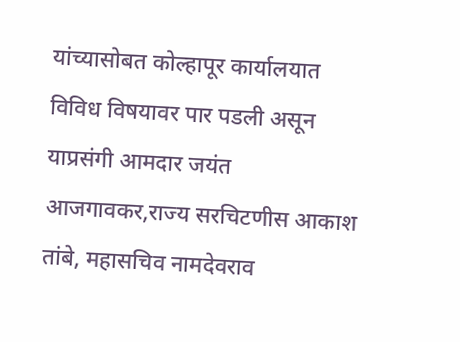यांच्यासोबत कोल्हापूर कार्यालयात विविध विषयावर पार पडली असून याप्रसंगी आमदार जयंत आजगावकर,राज्य सरचिटणीस आकाश तांबे, महासचिव नामदेवराव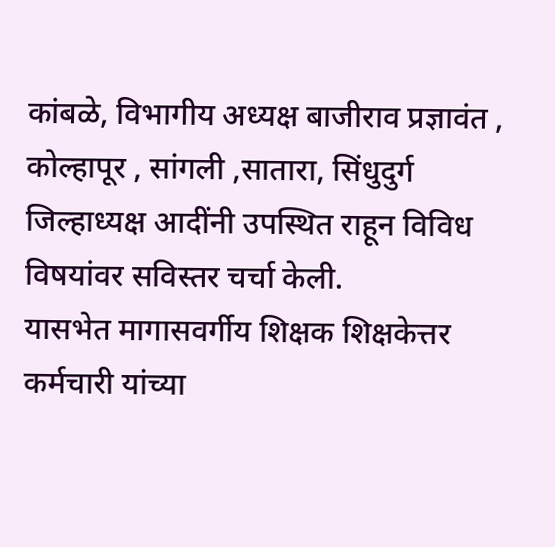कांबळे, विभागीय अध्यक्ष बाजीराव प्रज्ञावंत , कोल्हापूर , सांगली ,सातारा, सिंधुदुर्ग जिल्हाध्यक्ष आदींनी उपस्थित राहून विविध विषयांवर सविस्तर चर्चा केली.
यासभेत मागासवर्गीय शिक्षक शिक्षकेत्तर कर्मचारी यांच्या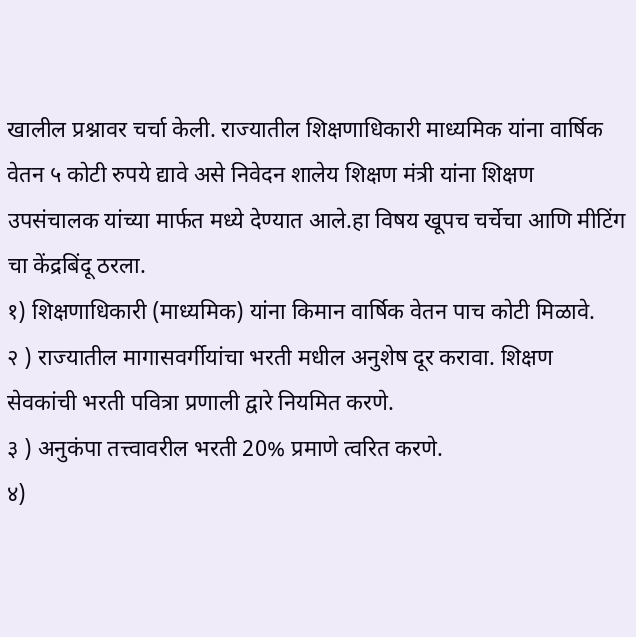खालील प्रश्नावर चर्चा केली. राज्यातील शिक्षणाधिकारी माध्यमिक यांना वार्षिक वेतन ५ कोटी रुपये द्यावे असे निवेदन शालेय शिक्षण मंत्री यांना शिक्षण उपसंचालक यांच्या मार्फत मध्ये देण्यात आले.हा विषय खूपच चर्चेचा आणि मीटिंग चा केंद्रबिंदू ठरला.
१) शिक्षणाधिकारी (माध्यमिक) यांना किमान वार्षिक वेतन पाच कोटी मिळावे.
२ ) राज्यातील मागासवर्गीयांचा भरती मधील अनुशेष दूर करावा. शिक्षण सेवकांची भरती पवित्रा प्रणाली द्वारे नियमित करणे.
३ ) अनुकंपा तत्त्वावरील भरती 20% प्रमाणे त्वरित करणे.
४)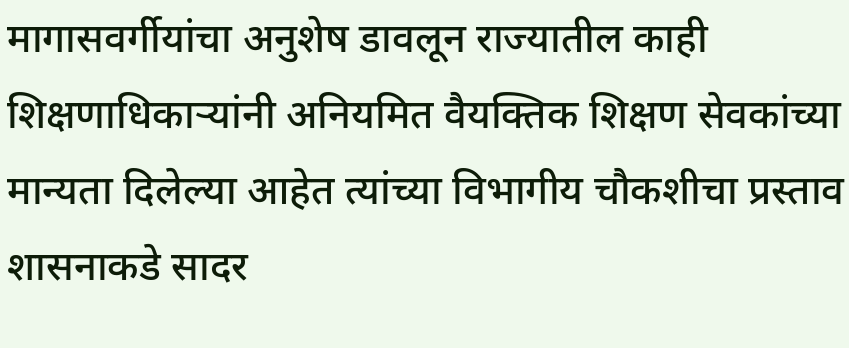मागासवर्गीयांचा अनुशेष डावलून राज्यातील काही शिक्षणाधिकाऱ्यांनी अनियमित वैयक्तिक शिक्षण सेवकांच्या मान्यता दिलेल्या आहेत त्यांच्या विभागीय चौकशीचा प्रस्ताव शासनाकडे सादर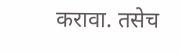करावा. तसेच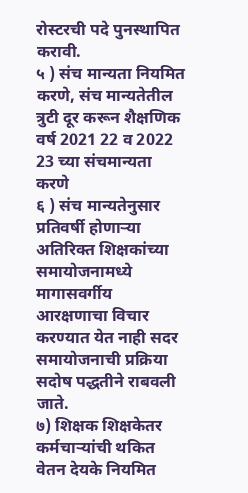रोस्टरची पदे पुनस्थापित करावी.
५ ) संच मान्यता नियमित करणे, संच मान्यतेतील त्रुटी दूर करून शैक्षणिक वर्ष 2021 22 व 2022 23 च्या संचमान्यता करणे
६ ) संच मान्यतेनुसार प्रतिवर्षी होणाऱ्या अतिरिक्त शिक्षकांच्या समायोजनामध्ये मागासवर्गीय आरक्षणाचा विचार करण्यात येत नाही सदर समायोजनाची प्रक्रिया सदोष पद्धतीने राबवली जाते.
७) शिक्षक शिक्षकेतर कर्मचाऱ्यांची थकित वेतन देयके नियमित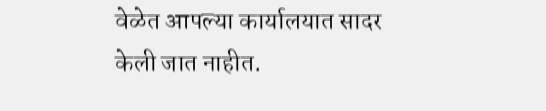वेळेत आपल्या कार्यालयात सादर केली जात नाहीत.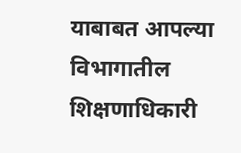याबाबत आपल्या विभागातील शिक्षणाधिकारी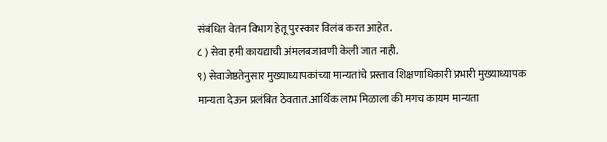संबंधित वेतन विभाग हेतू पुरस्कार विलंब करत आहेत.
८ ) सेवा हमी कायद्याची अंमलबजावणी केली जात नाही.
९) सेवाजेष्ठतेनुसार मुख्याध्यापकांच्या मान्यतांचे प्रस्ताव शिक्षणाधिकारी प्रभारी मुख्याध्यापक मान्यता देऊन प्रलंबित ठेवतात.आर्थिक लाभ मिळाला की मगच कायम मान्यता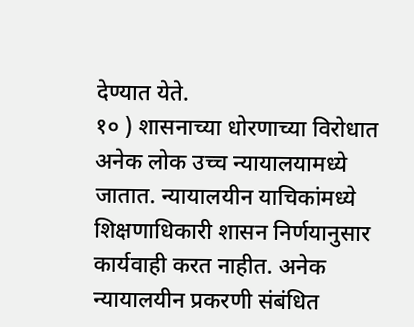देण्यात येते.
१० ) शासनाच्या धोरणाच्या विरोधात अनेक लोक उच्च न्यायालयामध्ये जातात. न्यायालयीन याचिकांमध्ये शिक्षणाधिकारी शासन निर्णयानुसार कार्यवाही करत नाहीत. अनेक न्यायालयीन प्रकरणी संबंधित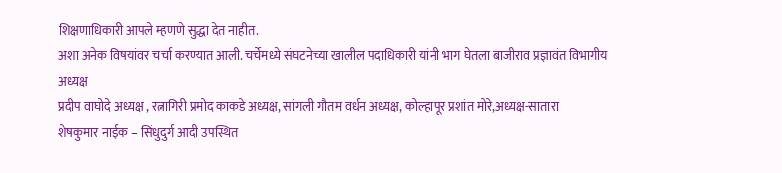शिक्षणाधिकारी आपले म्हणणे सुद्धा देत नाहीत.
अशा अनेक विषयांवर चर्चा करण्यात आली. चर्चेमध्ये संघटनेच्या खालील पदाधिकारी यांनी भाग घेतला बाजीराव प्रज्ञावंत विभागीय अध्यक्ष
प्रदीप वाघोदे अध्यक्ष , रत्नागिरी प्रमोद काकडे अध्यक्ष, सांगली गौतम वर्धन अध्यक्ष, कोल्हापूर प्रशांत मोरे,अध्यक्ष-सातारा
शेषकुमार नाईक – सिंधुदुर्ग आदी उपस्थित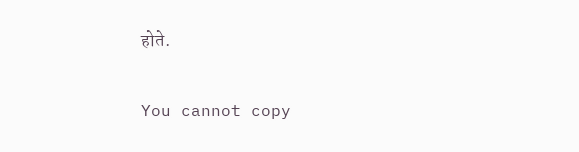होते.

You cannot copy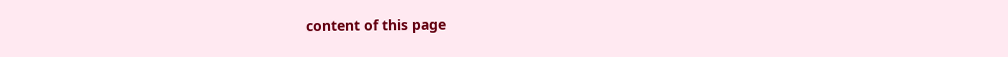content of this page